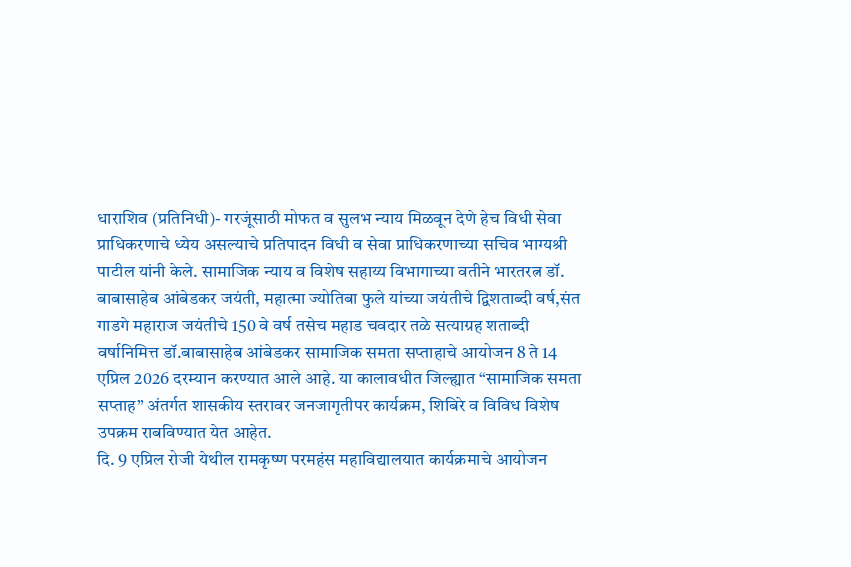धाराशिव (प्रतिनिधी)- गरजूंसाठी मोफत व सुलभ न्याय मिळवून देणे हेच विधी सेवा प्राधिकरणाचे ध्येय असल्याचे प्रतिपादन विधी व सेवा प्राधिकरणाच्या सचिव भाग्यश्री पाटील यांनी केले. सामाजिक न्याय व विशेष सहाय्य विभागाच्या वतीने भारतरत्न डॉ. बाबासाहेब आंबेडकर जयंती, महात्मा ज्योतिबा फुले यांच्या जयंतीचे द्विशताब्दी वर्ष,संत गाडगे महाराज जयंतीचे 150 वे वर्ष तसेच महाड चवदार तळे सत्याग्रह शताब्दी वर्षानिमित्त डॉ.बाबासाहेब आंबेडकर सामाजिक समता सप्ताहाचे आयोजन 8 ते 14 एप्रिल 2026 दरम्यान करण्यात आले आहे. या कालावधीत जिल्ह्यात “सामाजिक समता सप्ताह” अंतर्गत शासकीय स्तरावर जनजागृतीपर कार्यक्रम, शिबिरे व विविध विशेष उपक्रम राबविण्यात येत आहेत.
दि. 9 एप्रिल रोजी येथील रामकृष्ण परमहंस महाविद्यालयात कार्यक्रमाचे आयोजन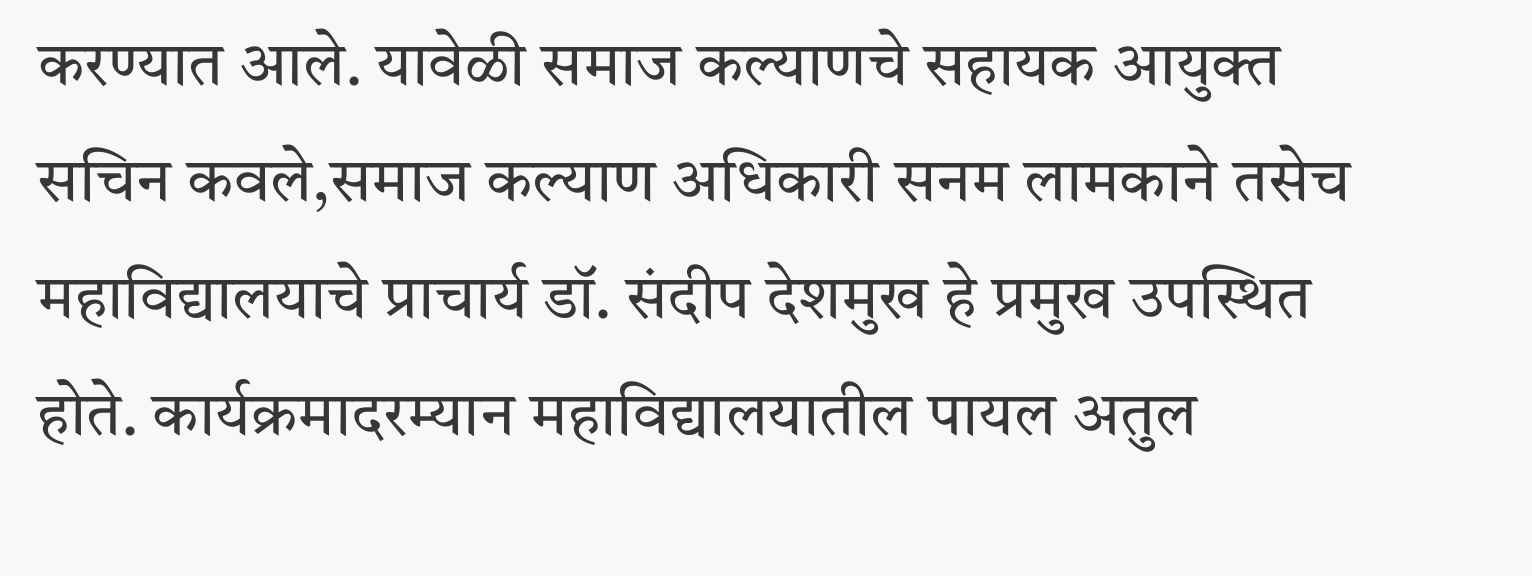करण्यात आले. यावेळी समाज कल्याणचे सहायक आयुक्त सचिन कवले,समाज कल्याण अधिकारी सनम लामकाने तसेच महाविद्यालयाचे प्राचार्य डॉ. संदीप देशमुख हे प्रमुख उपस्थित होते. कार्यक्रमादरम्यान महाविद्यालयातील पायल अतुल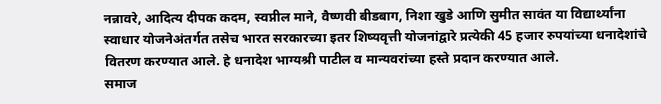नन्नावरे, आदित्य दीपक कदम, स्वप्नील माने, वैष्णवी बीडबाग, निशा खुडे आणि सुमीत सावंत या विद्यार्थ्यांना स्वाधार योजनेअंतर्गत तसेच भारत सरकारच्या इतर शिष्यवृत्ती योजनांद्वारे प्रत्येकी 45 हजार रुपयांच्या धनादेशांचे वितरण करण्यात आले. हे धनादेश भाग्यश्री पाटील व मान्यवरांच्या हस्ते प्रदान करण्यात आले.
समाज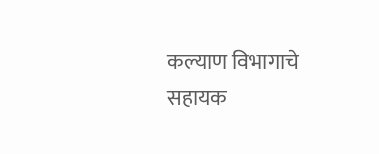कल्याण विभागाचे सहायक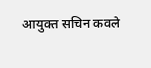आयुक्त सचिन कवले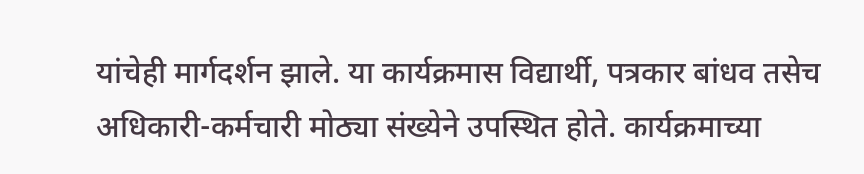यांचेही मार्गदर्शन झाले. या कार्यक्रमास विद्यार्थी, पत्रकार बांधव तसेच अधिकारी-कर्मचारी मोठ्या संख्येने उपस्थित होते. कार्यक्रमाच्या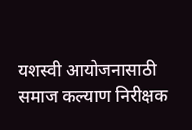यशस्वी आयोजनासाठी समाज कल्याण निरीक्षक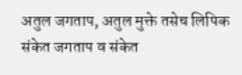अतुल जगताप, अतुल मुक्ते तसेच लिपिक संकेत जगताप व संकेत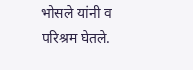भोसले यांनी व परिश्रम घेतले.